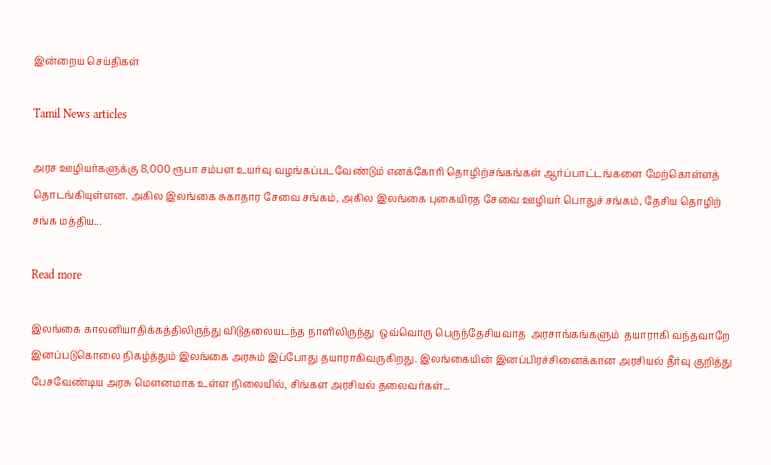இன்றைய செய்திகள்

Tamil News articles

அரச ஊழியர்களுக்கு 8,000 ரூபா சம்பள உயர்வு வழங்கப்படவேண்டும் எனக்கோரி தொழிற்சங்கங்கள் ஆர்ப்பாட்டங்களை மேற்கொள்ளத் தொடங்கியுள்ளன. அகில இலங்கை சுகாதார சேவை சங்கம், அகில இலங்கை புகையிரத சேவை ஊழியர் பொதுச் சங்கம், தேசிய தொழிற் சங்க மத்திய...

Read more

இலங்கை காலனியாதிக்கத்திலிருந்து விடுதலையடந்த நாளிலிருந்து  ஒவ்வொரு பெருந்தேசியவாத  அரசாங்கங்களும்  தயாராகி வந்தவாறே இனப்படுகொலை நிகழ்த்தும் இலங்கை அரசும் இப்போது தயாராகிவருகிறது. இலங்கையின் இனப்பிரச்சினைக்கான அரசியல் தீர்வு குறித்து பேசவேண்டிய அரசு மௌனமாக உள்ள நிலையில், சிங்கள அரசியல் தலைவர்கள்...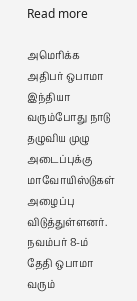Read more

அமெரிக்க அதிபர் ஒபாமா இந்தியா வரும்போது நாடு தழுவிய முழு அடைப்புக்கு மாவோயிஸ்டுகள் அழைப்பு விடுத்துள்ளனர். நவம்பர் 8-ம் தேதி ஒபாமா வரும்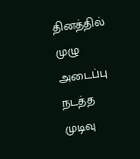தினத்தில் முழு அடைப்பு நடத்த முடிவு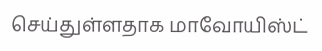செய்துள்ளதாக மாவோயிஸ்ட்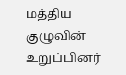மத்திய குழுவின் உறுப்பினர்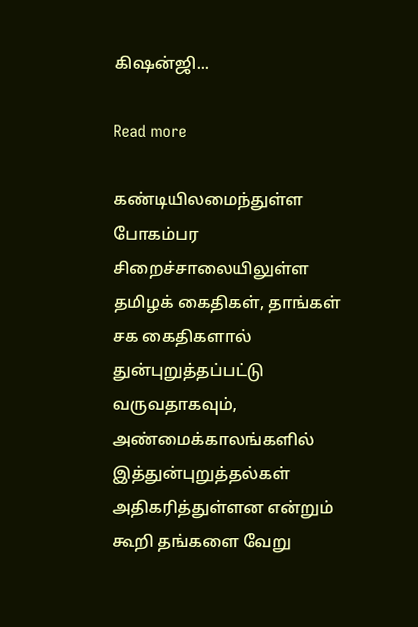கிஷன்ஜி...

Read more

கண்டியிலமைந்துள்ள போகம்பர சிறைச்சாலையிலுள்ள தமிழக் கைதிகள், தாங்கள் சக கைதிகளால் துன்புறுத்தப்பட்டு வருவதாகவும், அண்மைக்காலங்களில் இத்துன்புறுத்தல்கள் அதிகரித்துள்ளன என்றும் கூறி தங்களை வேறு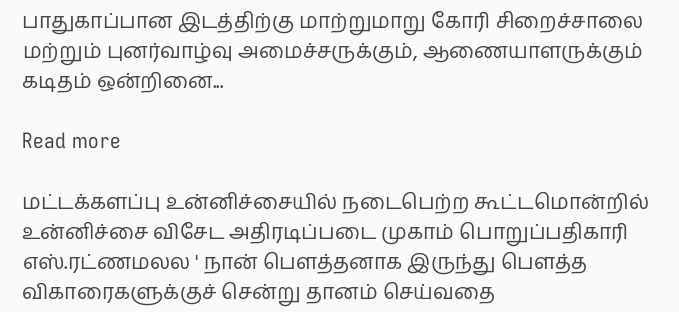பாதுகாப்பான இடத்திற்கு மாற்றுமாறு கோரி சிறைச்சாலை மற்றும் புனர்வாழ்வு அமைச்சருக்கும், ஆணையாளருக்கும் கடிதம் ஒன்றினை...

Read more

மட்டக்களப்பு உன்னிச்சையில் நடைபெற்ற கூட்டமொன்றில் உன்னிச்சை விசேட அதிரடிப்படை முகாம் பொறுப்பதிகாரி எஸ்.ரட்ணமலல ' நான் பௌத்தனாக இருந்து பௌத்த விகாரைகளுக்குச் சென்று தானம் செய்வதை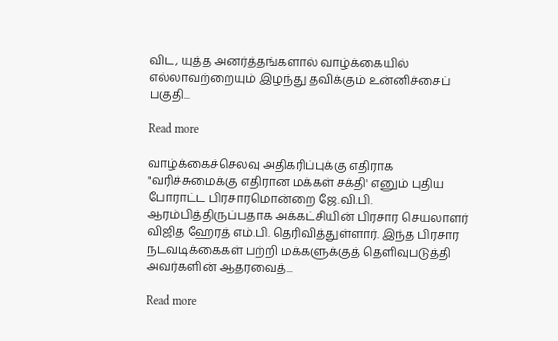விட, யுத்த அனர்த்தங்களால் வாழ்க்கையில் எல்லாவற்றையும் இழந்து தவிக்கும் உன்னிச்சைப் பகுதி...

Read more

வாழ்க்கைச்செலவு அதிகரிப்புக்கு எதிராக "வரிச்சுமைக்கு எதிரான மக்கள் சக்தி' எனும் புதிய போராட்ட பிரசாரமொன்றை ஜே.வி.பி. ஆரம்பித்திருப்பதாக அக்கட்சியின் பிரசார செயலாளர் விஜித ஹேரத் எம்.பி. தெரிவித்துள்ளார். இந்த பிரசார நடவடிக்கைகள் பற்றி மக்களுக்குத் தெளிவுபடுத்தி அவர்களின் ஆதரவைத்...

Read more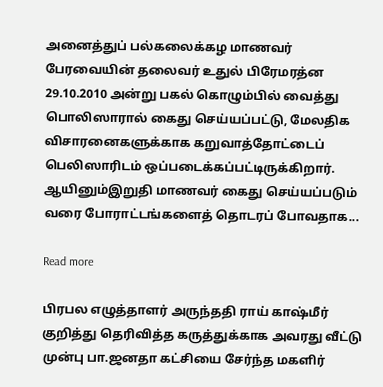அனைத்துப் பல்கலைக்கழ மாணவர் பேரவையின் தலைவர் உதுல் பிரேமரத்ன 29.10.2010 அன்று பகல் கொழும்பில் வைத்து பொலிஸாரால் கைது செய்யப்பட்டு, மேலதிக விசாரனைகளுக்காக கறுவாத்தோட்டைப் பெலிஸாரிடம் ஒப்படைக்கப்பட்டிருக்கிறார். ஆயினும்இறுதி மாணவர் கைது செய்யப்படும் வரை போராட்டங்களைத் தொடரப் போவதாக...

Read more

பிரபல எழுத்தாளர் அருந்ததி ராய் காஷ்மீர் குறித்து தெரிவித்த கருத்துக்காக அவரது வீட்டு முன்பு பா.ஜனதா கட்சியை சேர்ந்த மகளிர்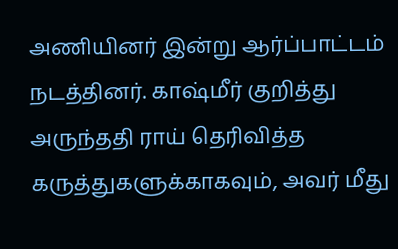அணியினர் இன்று ஆர்ப்பாட்டம் நடத்தினர். காஷ்மீர் குறித்து அருந்ததி ராய் தெரிவித்த கருத்துகளுக்காகவும், அவர் மீது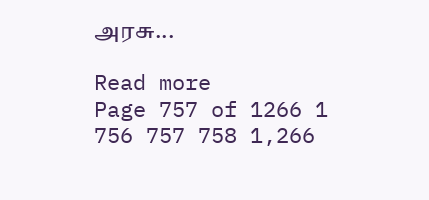அரசு...

Read more
Page 757 of 1266 1 756 757 758 1,266